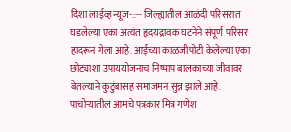दिशा लाईव्ह न्यूज-::-- जिल्ह्यातील आळंदी परिसरात घडलेल्या एका अत्यंत हृदयद्रावक घटनेने संपूर्ण परिसर हादरून गेला आहे. आईच्या काळजीपोटी केलेल्या एका छोट्याशा उपाययोजनाच निष्पाप बालकाच्या जीवावर बेतल्याने कुटुंबासह समाजमन सुन्न झाले आहे.
पाचोऱ्यातील आमचे पत्रकार मित्र गणेश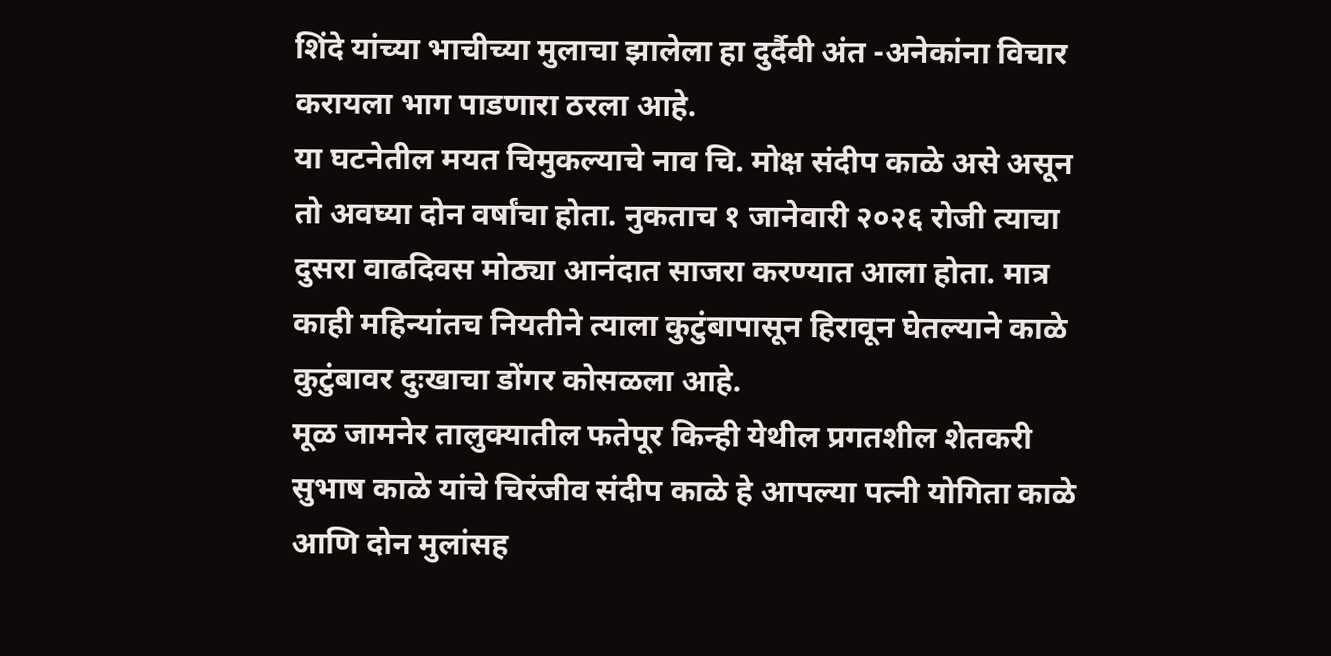शिंदे यांच्या भाचीच्या मुलाचा झालेला हा दुर्दैवी अंत -अनेकांना विचार करायला भाग पाडणारा ठरला आहे.
या घटनेतील मयत चिमुकल्याचे नाव चि. मोक्ष संदीप काळे असे असून तो अवघ्या दोन वर्षांचा होता. नुकताच १ जानेवारी २०२६ रोजी त्याचा दुसरा वाढदिवस मोठ्या आनंदात साजरा करण्यात आला होता. मात्र काही महिन्यांतच नियतीने त्याला कुटुंबापासून हिरावून घेतल्याने काळे कुटुंबावर दुःखाचा डोंगर कोसळला आहे.
मूळ जामनेर तालुक्यातील फतेपूर किन्ही येथील प्रगतशील शेतकरी सुभाष काळे यांचे चिरंजीव संदीप काळे हे आपल्या पत्नी योगिता काळे आणि दोन मुलांसह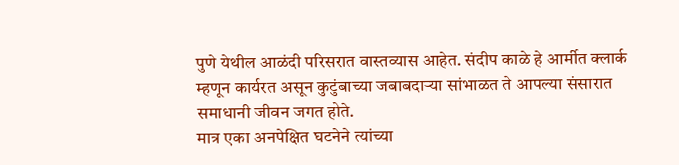पुणे येथील आळंदी परिसरात वास्तव्यास आहेत. संदीप काळे हे आर्मीत क्लार्क म्हणून कार्यरत असून कुटुंबाच्या जबाबदाऱ्या सांभाळत ते आपल्या संसारात समाधानी जीवन जगत होते.
मात्र एका अनपेक्षित घटनेने त्यांच्या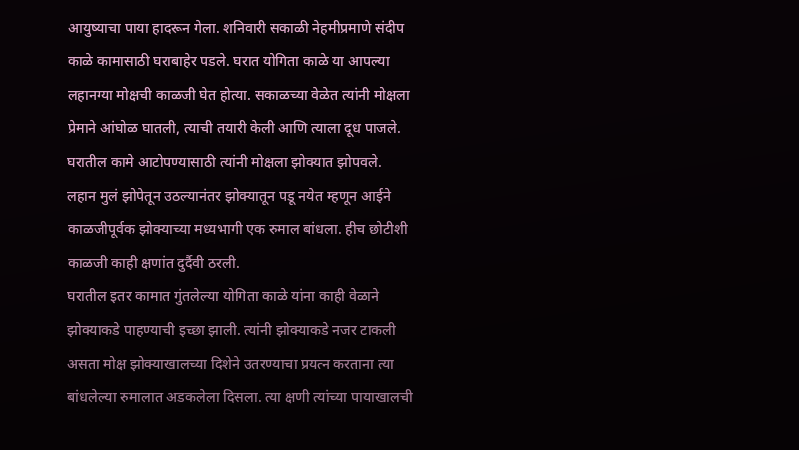आयुष्याचा पाया हादरून गेला. शनिवारी सकाळी नेहमीप्रमाणे संदीप काळे कामासाठी घराबाहेर पडले. घरात योगिता काळे या आपल्या लहानग्या मोक्षची काळजी घेत होत्या. सकाळच्या वेळेत त्यांनी मोक्षला प्रेमाने आंघोळ घातली, त्याची तयारी केली आणि त्याला दूध पाजले. घरातील कामे आटोपण्यासाठी त्यांनी मोक्षला झोक्यात झोपवले. लहान मुलं झोपेतून उठल्यानंतर झोक्यातून पडू नयेत म्हणून आईने काळजीपूर्वक झोक्याच्या मध्यभागी एक रुमाल बांधला. हीच छोटीशी काळजी काही क्षणांत दुर्दैवी ठरली.
घरातील इतर कामात गुंतलेल्या योगिता काळे यांना काही वेळाने झोक्याकडे पाहण्याची इच्छा झाली. त्यांनी झोक्याकडे नजर टाकली असता मोक्ष झोक्याखालच्या दिशेने उतरण्याचा प्रयत्न करताना त्या बांधलेल्या रुमालात अडकलेला दिसला. त्या क्षणी त्यांच्या पायाखालची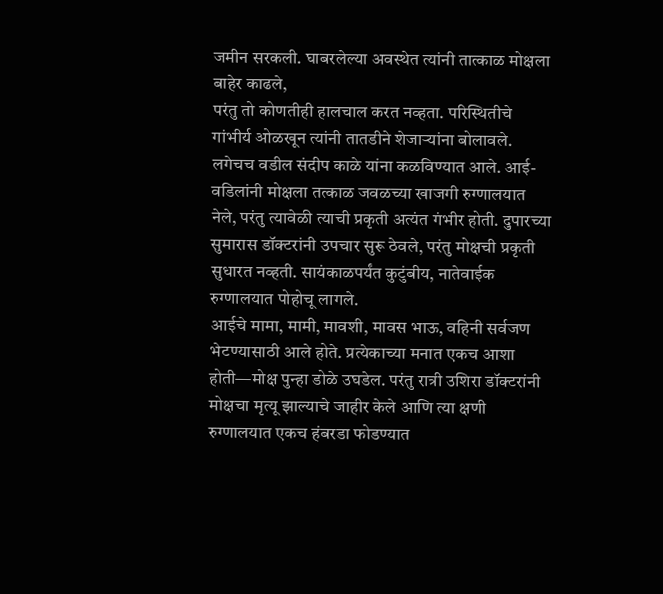जमीन सरकली. घाबरलेल्या अवस्थेत त्यांनी तात्काळ मोक्षला बाहेर काढले,
परंतु तो कोणतीही हालचाल करत नव्हता. परिस्थितीचे गांभीर्य ओळखून त्यांनी तातडीने शेजाऱ्यांना बोलावले. लगेचच वडील संदीप काळे यांना कळविण्यात आले. आई-वडिलांनी मोक्षला तत्काळ जवळच्या खाजगी रुग्णालयात नेले, परंतु त्यावेळी त्याची प्रकृती अत्यंत गंभीर होती. दुपारच्या सुमारास डॉक्टरांनी उपचार सुरू ठेवले, परंतु मोक्षची प्रकृती सुधारत नव्हती. सायंकाळपर्यंत कुटुंबीय, नातेवाईक रुग्णालयात पोहोचू लागले.
आईचे मामा, मामी, मावशी, मावस भाऊ, वहिनी सर्वजण भेटण्यासाठी आले होते. प्रत्येकाच्या मनात एकच आशा होती—मोक्ष पुन्हा डोळे उघडेल. परंतु रात्री उशिरा डॉक्टरांनी मोक्षचा मृत्यू झाल्याचे जाहीर केले आणि त्या क्षणी रुग्णालयात एकच हंबरडा फोडण्यात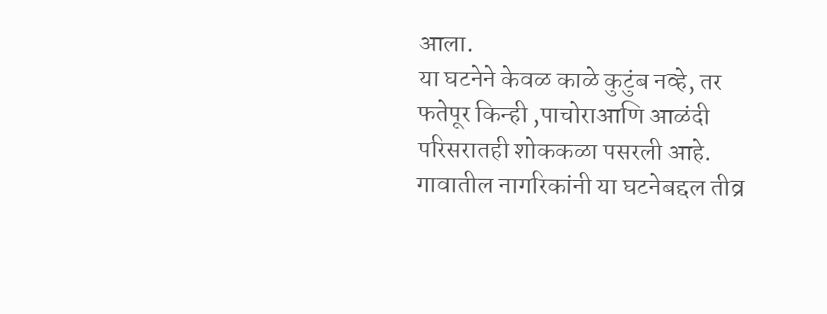आला.
या घटनेने केवळ काळे कुटुंब नव्हे, तर फतेपूर किन्ही ,पाचोराआणि आळंदी परिसरातही शोककळा पसरली आहे. गावातील नागरिकांनी या घटनेबद्दल तीव्र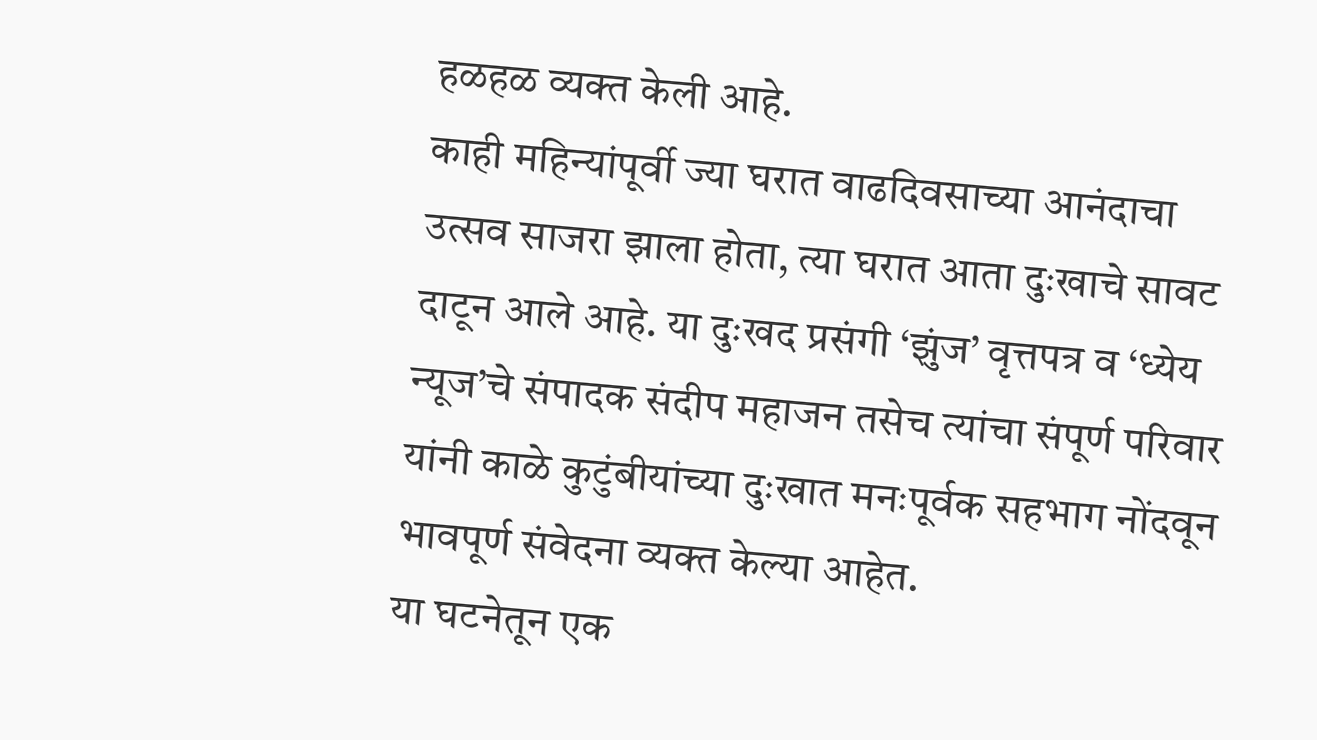हळहळ व्यक्त केली आहे.
काही महिन्यांपूर्वी ज्या घरात वाढदिवसाच्या आनंदाचा उत्सव साजरा झाला होता, त्या घरात आता दुःखाचे सावट दाटून आले आहे. या दुःखद प्रसंगी ‘झुंज’ वृत्तपत्र व ‘ध्येय न्यूज’चे संपादक संदीप महाजन तसेच त्यांचा संपूर्ण परिवार यांनी काळे कुटुंबीयांच्या दुःखात मनःपूर्वक सहभाग नोंदवून भावपूर्ण संवेदना व्यक्त केल्या आहेत.
या घटनेतून एक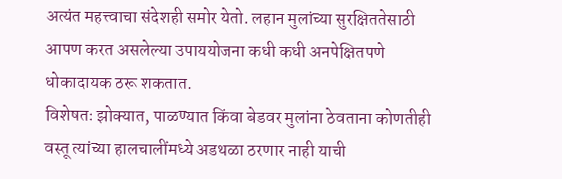अत्यंत महत्त्वाचा संदेशही समोर येतो. लहान मुलांच्या सुरक्षिततेसाठी आपण करत असलेल्या उपाययोजना कधी कधी अनपेक्षितपणे धोकादायक ठरू शकतात.
विशेषतः झोक्यात, पाळण्यात किंवा बेडवर मुलांना ठेवताना कोणतीही वस्तू त्यांच्या हालचालींमध्ये अडथळा ठरणार नाही याची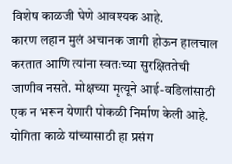विशेष काळजी घेणे आवश्यक आहे.
कारण लहान मुलं अचानक जागी होऊन हालचाल करतात आणि त्यांना स्वतःच्या सुरक्षिततेची जाणीव नसते. मोक्षच्या मृत्यूने आई-वडिलांसाठी एक न भरून येणारी पोकळी निर्माण केली आहे. योगिता काळे यांच्यासाठी हा प्रसंग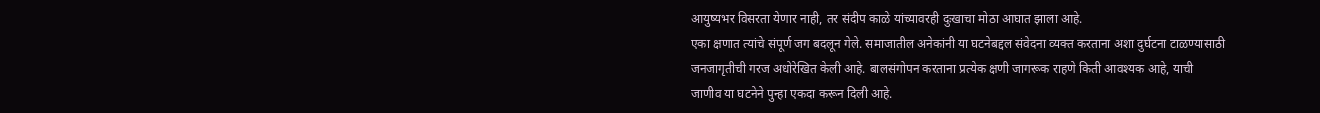आयुष्यभर विसरता येणार नाही, तर संदीप काळे यांच्यावरही दुःखाचा मोठा आघात झाला आहे.
एका क्षणात त्यांचे संपूर्ण जग बदलून गेले. समाजातील अनेकांनी या घटनेबद्दल संवेदना व्यक्त करताना अशा दुर्घटना टाळण्यासाठी जनजागृतीची गरज अधोरेखित केली आहे. बालसंगोपन करताना प्रत्येक क्षणी जागरूक राहणे किती आवश्यक आहे, याची जाणीव या घटनेने पुन्हा एकदा करून दिली आहे.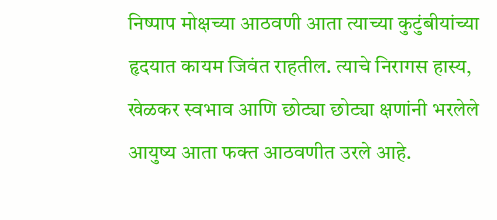निष्पाप मोक्षच्या आठवणी आता त्याच्या कुटुंबीयांच्या हृदयात कायम जिवंत राहतील. त्याचे निरागस हास्य, खेळकर स्वभाव आणि छोट्या छोट्या क्षणांनी भरलेले आयुष्य आता फक्त आठवणीत उरले आहे.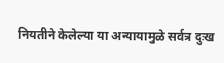नियतीने केलेल्या या अन्यायामुळे सर्वत्र दुःख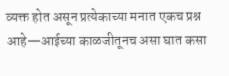व्यक्त होत असून प्रत्येकाच्या मनात एकच प्रश्न आहे—आईच्या काळजीतूनच असा घात कसा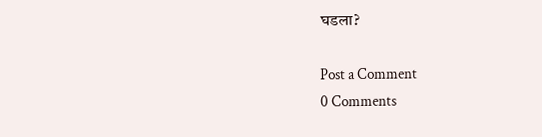घडला?

Post a Comment
0 Comments